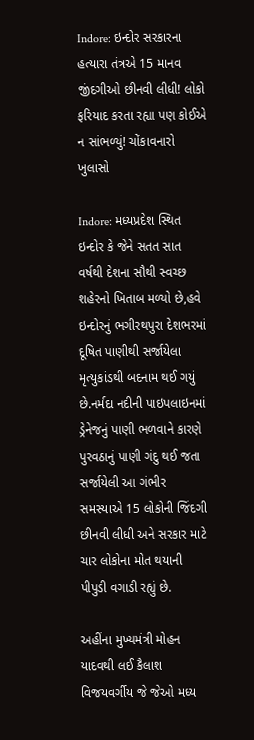Indore: ઇન્દોર સરકારના હત્યારા તંત્રએ 15 માનવ જીંદગીઓ છીનવી લીધી! લોકો ફરિયાદ કરતા રહ્યા પણ કોઈએ ન સાંભળ્યું! ચોંકાવનારો ખુલાસો

Indore: મધ્યપ્રદેશ સ્થિત ઇન્દોર કે જેને સતત સાત વર્ષથી દેશના સૌથી સ્વચ્છ શહેરનો ખિતાબ મળ્યો છે,હવે ઇન્દોરનું ભગીરથપુરા દેશભરમાં દૂષિત પાણીથી સર્જાયેલા મૃત્યુકાંડથી બદનામ થઈ ગયું છે.નર્મદા નદીની પાઇપલાઇનમાં ડ્રેનેજનું પાણી ભળવાને કારણે પુરવઠાનું પાણી ગંદુ થઈ જતા સર્જાયેલી આ ગંભીર સમસ્યાએ 15 લોકોની જિંદગી છીનવી લીધી અને સરકાર માટે ચાર લોકોના મોત થયાની પીપુડી વગાડી રહ્યું છે.

અહીંના મુખ્યમંત્રી મોહન યાદવથી લઈ કૈલાશ વિજયવર્ગીય જે જેઓ મધ્ય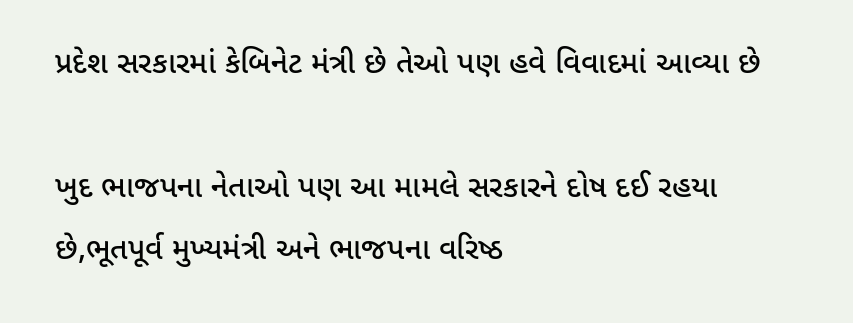પ્રદેશ સરકારમાં કેબિનેટ મંત્રી છે તેઓ પણ હવે વિવાદમાં આવ્યા છે

ખુદ ભાજપના નેતાઓ પણ આ મામલે સરકારને દોષ દઈ રહયા છે,ભૂતપૂર્વ મુખ્યમંત્રી અને ભાજપના વરિષ્ઠ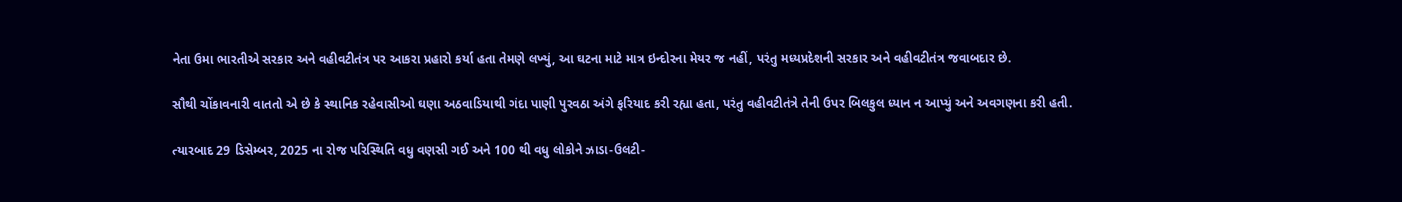નેતા ઉમા ભારતીએ સરકાર અને વહીવટીતંત્ર પર આકરા પ્રહારો કર્યા હતા તેમણે લખ્યું, આ ઘટના માટે માત્ર ઇન્દોરના મેયર જ નહીં, પરંતુ મધ્યપ્રદેશની સરકાર અને વહીવટીતંત્ર જવાબદાર છે.

સૌથી ચોંકાવનારી વાતતો એ છે કે સ્થાનિક રહેવાસીઓ ઘણા અઠવાડિયાથી ગંદા પાણી પુરવઠા અંગે ફરિયાદ કરી રહ્યા હતા, પરંતુ વહીવટીતંત્રે તેની ઉપર બિલકુલ ધ્યાન ન આપ્યું અને અવગણના કરી હતી.

ત્યારબાદ 29 ડિસેમ્બર, 2025 ના રોજ પરિસ્થિતિ વધુ વણસી ગઈ અને 100 થી વધુ લોકોને ઝાડા-ઉલટી-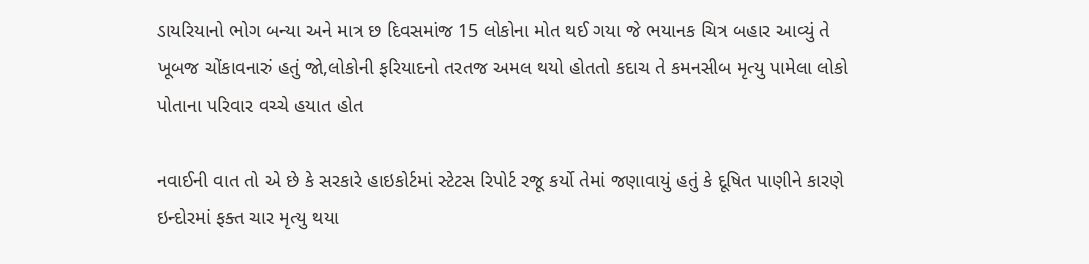ડાયરિયાનો ભોગ બન્યા અને માત્ર છ દિવસમાંજ 15 લોકોના મોત થઈ ગયા જે ભયાનક ચિત્ર બહાર આવ્યું તે ખૂબજ ચોંકાવનારું હતું જો,લોકોની ફરિયાદનો તરતજ અમલ થયો હોતતો કદાચ તે કમનસીબ મૃત્યુ પામેલા લોકો પોતાના પરિવાર વચ્ચે હયાત હોત

નવાઈની વાત તો એ છે કે સરકારે હાઇકોર્ટમાં સ્ટેટસ રિપોર્ટ રજૂ કર્યો તેમાં જણાવાયું હતું કે દૂષિત પાણીને કારણે ઇન્દોરમાં ફક્ત ચાર મૃત્યુ થયા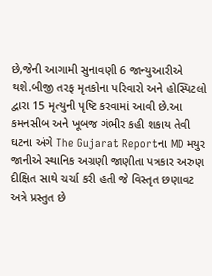છે,જેની આગામી સુનાવણી 6 જાન્યુઆરીએ થશે.બીજી તરફ મૃતકોના પરિવારો અને હોસ્પિટલો દ્વારા 15 મૃત્યુની પૃષ્ટિ કરવામાં આવી છે.આ કમનસીબ અને ખૂબજ ગંભીર કહી શકાય તેવી ઘટના અંગે The Gujarat Reportના MD મયુર જાનીએ સ્થાનિક અગ્રણી જાણીતા પત્રકાર અરુણ દીક્ષિત સાથે ચર્ચા કરી હતી જે વિસ્તૃત છણાવટ અત્રે પ્રસ્તુત છે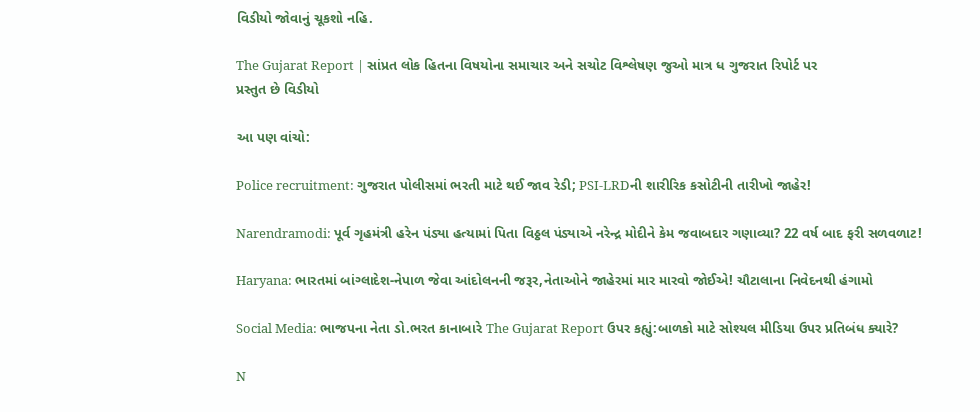વિડીયો જોવાનું ચૂકશો નહિ.

The Gujarat Report | સાંપ્રત લોક હિતના વિષયોના સમાચાર અને સચોટ વિશ્લેષણ જુઓ માત્ર ધ ગુજરાત રિપોર્ટ પર
પ્રસ્તુત છે વિડીયો

આ પણ વાંચો:

Police recruitment: ગુજરાત પોલીસમાં ભરતી માટે થઈ જાવ રેડી; PSI-LRDની શારીરિક કસોટીની તારીખો જાહેર!

Narendramodi: પૂર્વ ગૃહમંત્રી હરેન પંડ્યા હત્યામાં પિતા વિઠ્ઠલ પંડ્યાએ નરેન્દ્ર મોદીને કેમ જવાબદાર ગણાવ્યા? 22 વર્ષ બાદ ફરી સળવળાટ!

Haryana: ભારતમાં બાંગ્લાદેશ-નેપાળ જેવા આંદોલનની જરૂર,નેતાઓને જાહેરમાં માર મારવો જોઈએ! ચૌટાલાના નિવેદનથી હંગામો

Social Media: ભાજપના નેતા ડો.ભરત કાનાબારે The Gujarat Report ઉપર કહ્યું:બાળકો માટે સોશ્યલ મીડિયા ઉપર પ્રતિબંધ ક્યારે?

N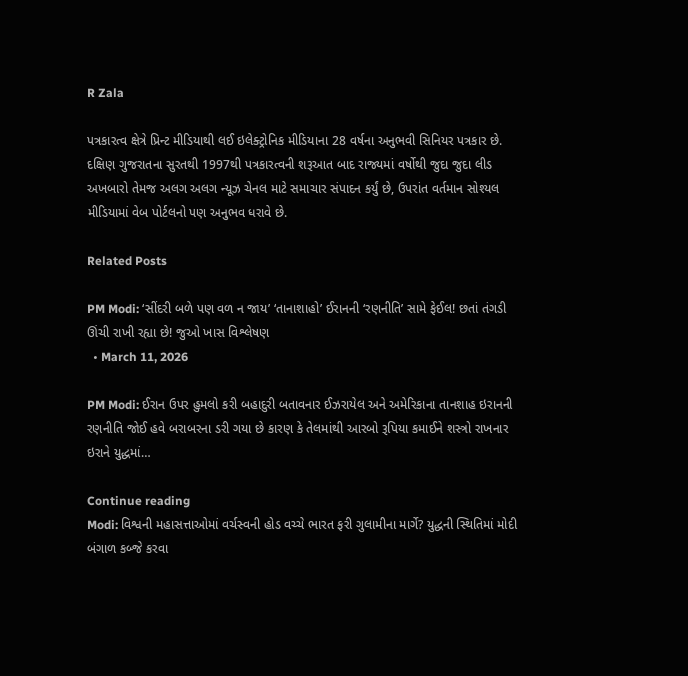R Zala

પત્રકારત્વ ક્ષેત્રે પ્રિન્ટ મીડિયાથી લઈ ઇલેક્ટ્રોનિક મીડિયાના 28 વર્ષના અનુભવી સિનિયર પત્રકાર છે. દક્ષિણ ગુજરાતના સુરતથી 1997થી પત્રકારત્વની શરૂઆત બાદ રાજ્યમાં વર્ષોથી જુદા જુદા લીડ અખબારો તેમજ અલગ અલગ ન્યૂઝ ચેનલ માટે સમાચાર સંપાદન કર્યું છે, ઉપરાંત વર્તમાન સોશ્યલ મીડિયામાં વેબ પોર્ટલનો પણ અનુભવ ધરાવે છે.

Related Posts

PM Modi: ‘સીંદરી બળે પણ વળ ન જાય’ ‘તાનાશાહો’ ઈરાનની ‘રણનીતિ’ સામે ફેઈલ! છતાં તંગડી ઊંચી રાખી રહ્યા છે! જુઓ ખાસ વિશ્લેષણ
  • March 11, 2026

PM Modi: ઈરાન ઉપર હુમલો કરી બહાદુરી બતાવનાર ઈઝરાયેલ અને અમેરિકાના તાનશાહ ઇરાનની રણનીતિ જોઈ હવે બરાબરના ડરી ગયા છે કારણ કે તેલમાંથી આરબો રૂપિયા કમાઈને શસ્ત્રો રાખનાર ઇરાને યુદ્ધમાં…

Continue reading
Modi: વિશ્વની મહાસત્તાઓમાં વર્ચસ્વની હોડ વચ્ચે ભારત ફરી ગુલામીના માર્ગે? યુદ્ધની સ્થિતિમાં મોદી બંગાળ કબ્જે કરવા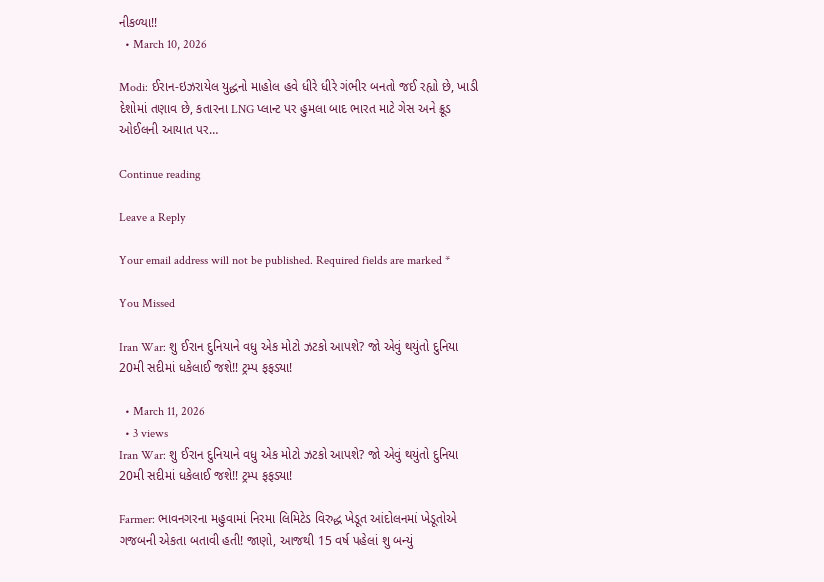નીકળ્યા!!
  • March 10, 2026

Modi: ઈરાન-ઇઝરાયેલ યુદ્ધનો માહોલ હવે ધીરે ધીરે ગંભીર બનતો જઈ રહ્યો છે, ખાડી દેશોમાં તણાવ છે, કતારના LNG પ્લાન્ટ પર હુમલા બાદ ભારત માટે ગેસ અને ક્રૂડ ઓઈલની આયાત પર…

Continue reading

Leave a Reply

Your email address will not be published. Required fields are marked *

You Missed

Iran War: શુ ઈરાન દુનિયાને વધુ એક મોટો ઝટકો આપશે? જો એવું થયુંતો દુનિયા 20મી સદીમાં ધકેલાઈ જશે!! ટ્રમ્પ ફફડ્યા!

  • March 11, 2026
  • 3 views
Iran War: શુ ઈરાન દુનિયાને વધુ એક મોટો ઝટકો આપશે? જો એવું થયુંતો દુનિયા 20મી સદીમાં ધકેલાઈ જશે!! ટ્રમ્પ ફફડ્યા!

Farmer: ભાવનગરના મહુવામાં નિરમા લિમિટેડ વિરુદ્ધ ખેડૂત આંદોલનમાં ખેડૂતોએ ગજબની એકતા બતાવી હતી! જાણો, આજથી 15 વર્ષ પહેલાં શુ બન્યું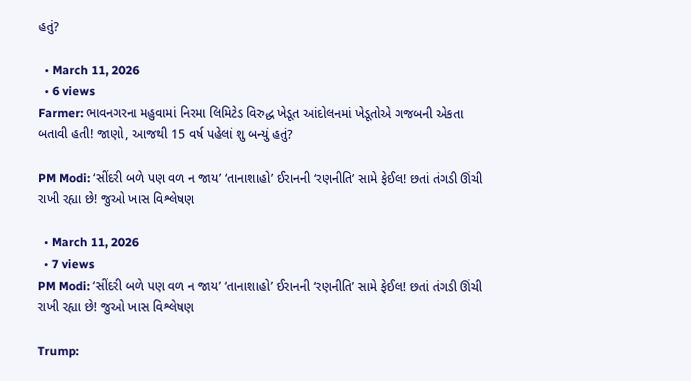હતું?

  • March 11, 2026
  • 6 views
Farmer: ભાવનગરના મહુવામાં નિરમા લિમિટેડ વિરુદ્ધ ખેડૂત આંદોલનમાં ખેડૂતોએ ગજબની એકતા બતાવી હતી! જાણો, આજથી 15 વર્ષ પહેલાં શુ બન્યું હતું?

PM Modi: ‘સીંદરી બળે પણ વળ ન જાય’ ‘તાનાશાહો’ ઈરાનની ‘રણનીતિ’ સામે ફેઈલ! છતાં તંગડી ઊંચી રાખી રહ્યા છે! જુઓ ખાસ વિશ્લેષણ

  • March 11, 2026
  • 7 views
PM Modi: ‘સીંદરી બળે પણ વળ ન જાય’ ‘તાનાશાહો’ ઈરાનની ‘રણનીતિ’ સામે ફેઈલ! છતાં તંગડી ઊંચી રાખી રહ્યા છે! જુઓ ખાસ વિશ્લેષણ

Trump: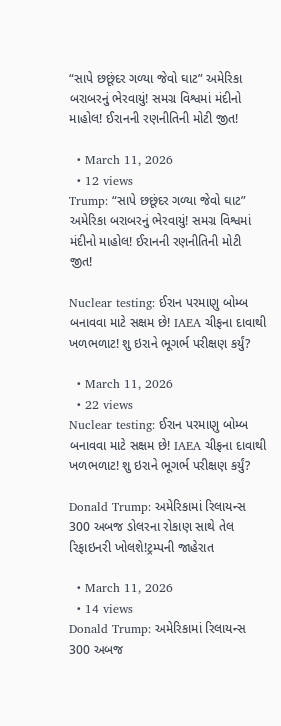“સાપે છછૂંદર ગળ્યા જેવો ઘાટ” અમેરિકા બરાબરનું ભેરવાયું! સમગ્ર વિશ્વમાં મંદીનો માહોલ! ઈરાનની રણનીતિની મોટી જીત!

  • March 11, 2026
  • 12 views
Trump: “સાપે છછૂંદર ગળ્યા જેવો ઘાટ” અમેરિકા બરાબરનું ભેરવાયું! સમગ્ર વિશ્વમાં મંદીનો માહોલ! ઈરાનની રણનીતિની મોટી જીત!

Nuclear testing: ઈરાન પરમાણુ બોમ્બ બનાવવા માટે સક્ષમ છે! IAEA ચીફના દાવાથી ખળભળાટ! શુ ઇરાને ભૂગર્ભ પરીક્ષણ કર્યું?

  • March 11, 2026
  • 22 views
Nuclear testing: ઈરાન પરમાણુ બોમ્બ બનાવવા માટે સક્ષમ છે! IAEA ચીફના દાવાથી ખળભળાટ! શુ ઇરાને ભૂગર્ભ પરીક્ષણ કર્યું?

Donald Trump: અમેરિકામાં રિલાયન્સ 300 અબજ ડોલરના રોકાણ સાથે તેલ રિફાઇનરી ખોલશે!ટ્રમ્પની જાહેરાત

  • March 11, 2026
  • 14 views
Donald Trump: અમેરિકામાં રિલાયન્સ 300 અબજ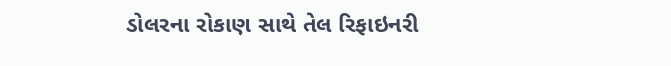ડોલરના રોકાણ સાથે તેલ રિફાઇનરી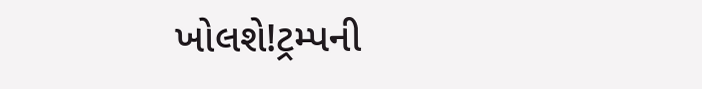ખોલશે!ટ્રમ્પની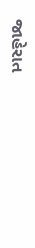જાહેરાત